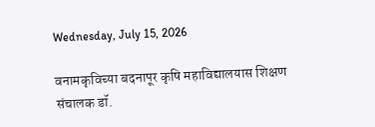Wednesday, July 15, 2026

वनामकृविच्या बदनापूर कृषि महाविद्यालयास शिक्षण संचालक डॉ.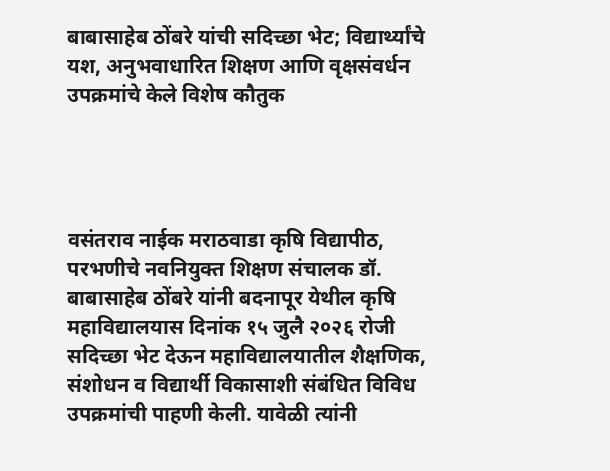बाबासाहेब ठोंबरे यांची सदिच्छा भेट; विद्यार्थ्यांचे यश, अनुभवाधारित शिक्षण आणि वृक्षसंवर्धन उपक्रमांचे केले विशेष कौतुक




वसंतराव नाईक मराठवाडा कृषि विद्यापीठ, परभणीचे नवनियुक्त शिक्षण संचालक डॉ. बाबासाहेब ठोंबरे यांनी बदनापूर येथील कृषि महाविद्यालयास दिनांक १५ जुलै २०२६ रोजी सदिच्छा भेट देऊन महाविद्यालयातील शैक्षणिक, संशोधन व विद्यार्थी विकासाशी संबंधित विविध उपक्रमांची पाहणी केली. यावेळी त्यांनी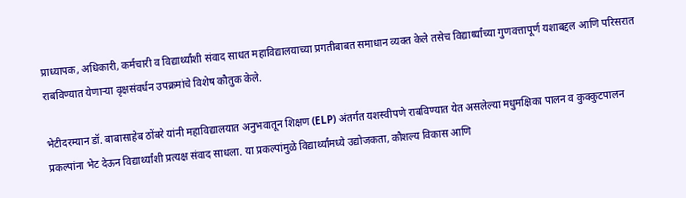प्राध्यापक, अधिकारी, कर्मचारी व विद्यार्थ्यांशी संवाद साधत महाविद्यालयाच्या प्रगतीबाबत समाधान व्यक्त केले तसेच विद्यार्थ्यांच्या गुणवत्तापूर्ण यशाबद्दल आणि परिसरात राबविण्यात येणाऱ्या वृक्षसंवर्धन उपक्रमांचे विशेष कौतुक केले.

भेटीदरम्यान डॉ. बाबासाहेब ठोंबरे यांनी महाविद्यालयात अनुभवातून शिक्षण (ELP) अंतर्गत यशस्वीपणे राबविण्यात येत असलेल्या मधुमक्षिका पालन व कुक्कुटपालन प्रकल्पांना भेट देऊन विद्यार्थ्यांशी प्रत्यक्ष संवाद साधला. या प्रकल्पांमुळे विद्यार्थ्यांमध्ये उद्योजकता, कौशल्य विकास आणि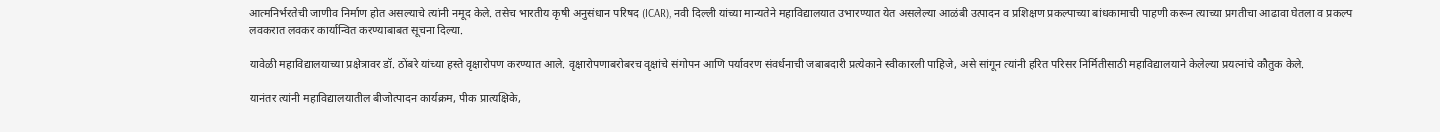आत्मनिर्भरतेची जाणीव निर्माण होत असल्याचे त्यांनी नमूद केले. तसेच भारतीय कृषी अनुसंधान परिषद (ICAR), नवी दिल्ली यांच्या मान्यतेने महाविद्यालयात उभारण्यात येत असलेल्या आळंबी उत्पादन व प्रशिक्षण प्रकल्पाच्या बांधकामाची पाहणी करून त्याच्या प्रगतीचा आढावा घेतला व प्रकल्प लवकरात लवकर कार्यान्वित करण्याबाबत सूचना दिल्या.

यावेळी महाविद्यालयाच्या प्रक्षेत्रावर डॉ. ठोंबरे यांच्या हस्ते वृक्षारोपण करण्यात आले. वृक्षारोपणाबरोबरच वृक्षांचे संगोपन आणि पर्यावरण संवर्धनाची जबाबदारी प्रत्येकाने स्वीकारली पाहिजे, असे सांगून त्यांनी हरित परिसर निर्मितीसाठी महाविद्यालयाने केलेल्या प्रयत्नांचे कौतुक केले.

यानंतर त्यांनी महाविद्यालयातील बीजोत्पादन कार्यक्रम, पीक प्रात्यक्षिके,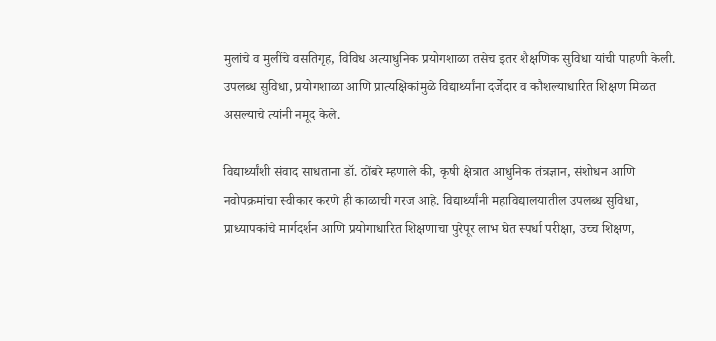मुलांचे व मुलींचे वसतिगृह, विविध अत्याधुनिक प्रयोगशाळा तसेच इतर शैक्षणिक सुविधा यांची पाहणी केली. उपलब्ध सुविधा, प्रयोगशाळा आणि प्रात्यक्षिकांमुळे विद्यार्थ्यांना दर्जेदार व कौशल्याधारित शिक्षण मिळत असल्याचे त्यांनी नमूद केले.

विद्यार्थ्यांशी संवाद साधताना डॉ. ठोंबरे म्हणाले की, कृषी क्षेत्रात आधुनिक तंत्रज्ञान, संशोधन आणि नवोपक्रमांचा स्वीकार करणे ही काळाची गरज आहे. विद्यार्थ्यांनी महाविद्यालयातील उपलब्ध सुविधा, प्राध्यापकांचे मार्गदर्शन आणि प्रयोगाधारित शिक्षणाचा पुरेपूर लाभ घेत स्पर्धा परीक्षा, उच्च शिक्षण,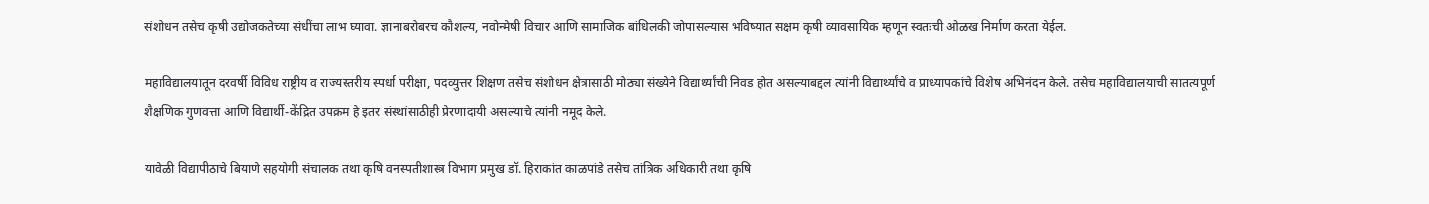संशोधन तसेच कृषी उद्योजकतेच्या संधींचा लाभ घ्यावा. ज्ञानाबरोबरच कौशल्य, नवोन्मेषी विचार आणि सामाजिक बांधिलकी जोपासल्यास भविष्यात सक्षम कृषी व्यावसायिक म्हणून स्वतःची ओळख निर्माण करता येईल.

महाविद्यालयातून दरवर्षी विविध राष्ट्रीय व राज्यस्तरीय स्पर्धा परीक्षा, पदव्युत्तर शिक्षण तसेच संशोधन क्षेत्रासाठी मोठ्या संख्येने विद्यार्थ्यांची निवड होत असल्याबद्दल त्यांनी विद्यार्थ्यांचे व प्राध्यापकांचे विशेष अभिनंदन केले. तसेच महाविद्यालयाची सातत्यपूर्ण शैक्षणिक गुणवत्ता आणि विद्यार्थी-केंद्रित उपक्रम हे इतर संस्थांसाठीही प्रेरणादायी असल्याचे त्यांनी नमूद केले.

यावेळी विद्यापीठाचे बियाणे सहयोगी संचालक तथा कृषि वनस्पतीशास्त्र विभाग प्रमुख डॉ. हिराकांत काळपांडे तसेच तांत्रिक अधिकारी तथा कृषि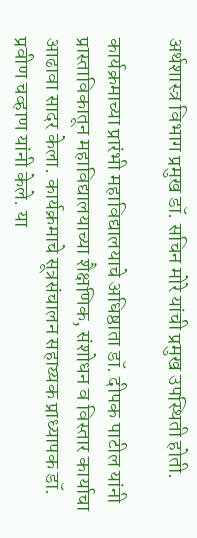अर्थशास्त्र विभाग प्रमुख डॉ. सचिन मोरे यांची प्रमुख उपस्थिती होती.

कार्यक्रमाच्या प्रारंभी महाविद्यालयाचे अधिष्ठाता डॉ. दीपक पाटील यांनी प्रास्ताविकातून महाविद्यालयाच्या शैक्षणिक, संशोधन व विस्तार कार्याचा आढावा सादर केला. कार्यक्रमाचे सूत्रसंचालन सहाय्यक प्राध्यापक डॉ. प्रवीण चव्हाण यांनी केले. या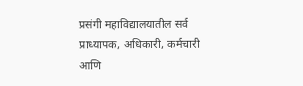प्रसंगी महाविद्यालयातील सर्व प्राध्यापक, अधिकारी, कर्मचारी आणि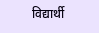विद्यार्थी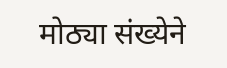मोठ्या संख्येने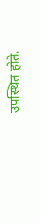उपस्थित होते.